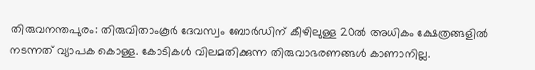തിരുവനന്തപുരം: തിരുവിതാംകൂർ ദേവസ്വം ബോർഡിന് കീഴിലുള്ള 20ൽ അധികം ക്ഷേത്രങ്ങളിൽ നടന്നത് വ്യാപക കൊള്ള. കോടികൾ വിലമതിക്കുന്ന തിരുവാഭരണങ്ങൾ കാണാനില്ല.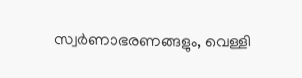സ്വർണാഭരണങ്ങളും, വെള്ളി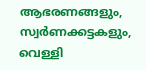ആഭരണങ്ങളും, സ്വർണക്കട്ടകളും, വെള്ളി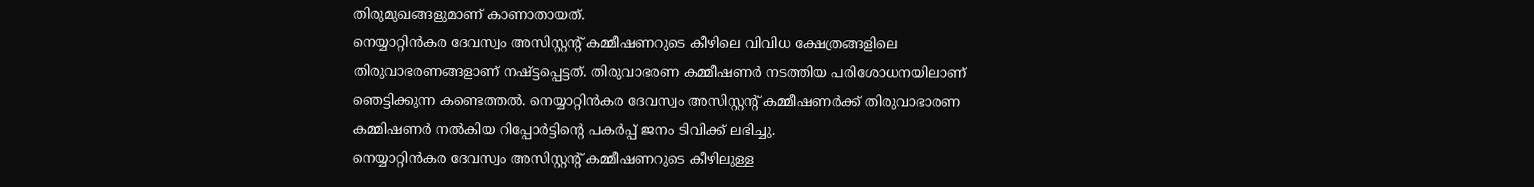തിരുമുഖങ്ങളുമാണ് കാണാതായത്.
നെയ്യാറ്റിൻകര ദേവസ്വം അസിസ്റ്റന്റ് കമ്മീഷണറുടെ കീഴിലെ വിവിധ ക്ഷേത്രങ്ങളിലെ തിരുവാഭരണങ്ങളാണ് നഷ്ട്ടപ്പെട്ടത്. തിരുവാഭരണ കമ്മീഷണർ നടത്തിയ പരിശോധനയിലാണ് ഞെട്ടിക്കുന്ന കണ്ടെത്തൽ. നെയ്യാറ്റിൻകര ദേവസ്വം അസിസ്റ്റന്റ് കമ്മീഷണർക്ക് തിരുവാഭാരണ കമ്മിഷണർ നൽകിയ റിപ്പോർട്ടിന്റെ പകർപ്പ് ജനം ടിവിക്ക് ലഭിച്ചു.
നെയ്യാറ്റിൻകര ദേവസ്വം അസിസ്റ്റന്റ് കമ്മീഷണറുടെ കീഴിലുള്ള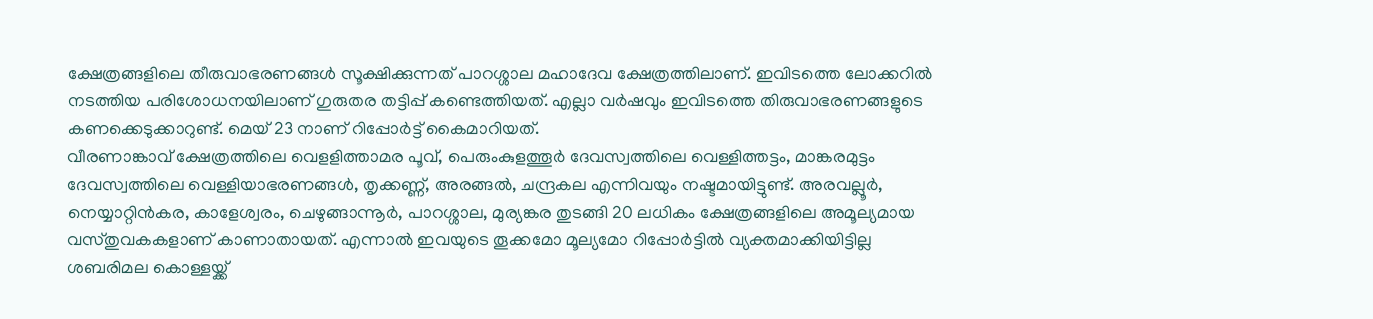ക്ഷേത്രങ്ങളിലെ തീരുവാഭരണങ്ങൾ സൂക്ഷിക്കുന്നത് പാറശ്ശാല മഹാദേവ ക്ഷേത്രത്തിലാണ്. ഇവിടത്തെ ലോക്കറിൽ നടത്തിയ പരിശോധനയിലാണ് ഗുരുതര തട്ടിപ്പ് കണ്ടെത്തിയത്. എല്ലാ വർഷവും ഇവിടത്തെ തിരുവാഭരണങ്ങളുടെ കണക്കെടുക്കാറുണ്ട്. മെയ് 23 നാണ് റിപ്പോർട്ട് കൈമാറിയത്.
വീരണാങ്കാവ് ക്ഷേത്രത്തിലെ വെളളിത്താമര പൂവ്, പെരുംകുളത്തൂർ ദേവസ്വത്തിലെ വെള്ളിത്തട്ടം, മാങ്കരമുട്ടം ദേവസ്വത്തിലെ വെള്ളിയാഭരണങ്ങൾ, തൃക്കണ്ണ്, അരങ്ങൽ, ചന്ദ്രകല എന്നിവയും നഷ്ടമായിട്ടുണ്ട്. അരവല്ലൂർ, നെയ്യാറ്റിൻകര, കാളേശ്വരം, ചെഴുങ്ങാന്നൂർ, പാറശ്ശാല, മുര്യങ്കര തുടങ്ങി 20 ലധികം ക്ഷേത്രങ്ങളിലെ അമൂല്യമായ വസ്തുവകകളാണ് കാണാതായത്. എന്നാൽ ഇവയുടെ തൂക്കമോ മൂല്യമോ റിപ്പോർട്ടിൽ വ്യക്തമാക്കിയിട്ടില്ല
ശബരിമല കൊള്ളയ്ക്ക്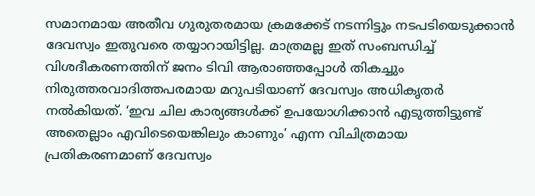സമാനമായ അതീവ ഗുരുതരമായ ക്രമക്കേട് നടന്നിട്ടും നടപടിയെടുക്കാൻ ദേവസ്വം ഇതുവരെ തയ്യാറായിട്ടില്ല. മാത്രമല്ല ഇത് സംബന്ധിച്ച് വിശദീകരണത്തിന് ജനം ടിവി ആരാഞ്ഞപ്പോൾ തികച്ചും നിരുത്തരവാദിത്തപരമായ മറുപടിയാണ് ദേവസ്വം അധികൃതർ നൽകിയത്. ‘ഇവ ചില കാര്യങ്ങൾക്ക് ഉപയോഗിക്കാൻ എടുത്തിട്ടുണ്ട് അതെല്ലാം എവിടെയെങ്കിലും കാണും’ എന്ന വിചിത്രമായ പ്രതികരണമാണ് ദേവസ്വം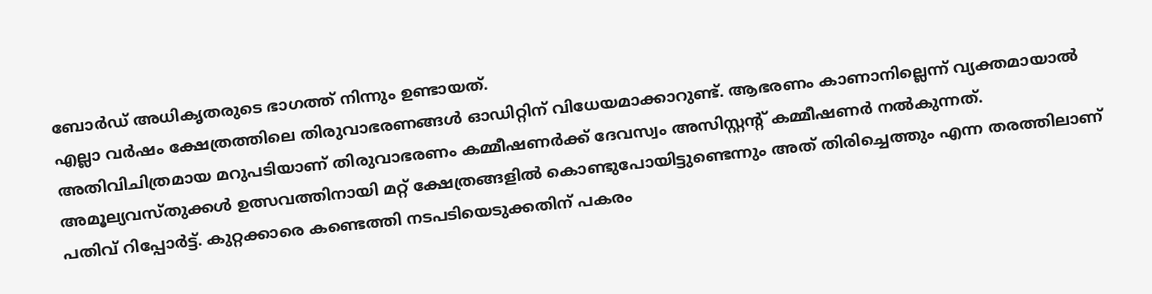ബോർഡ് അധികൃതരുടെ ഭാഗത്ത് നിന്നും ഉണ്ടായത്.
എല്ലാ വർഷം ക്ഷേത്രത്തിലെ തിരുവാഭരണങ്ങൾ ഓഡിറ്റിന് വിധേയമാക്കാറുണ്ട്. ആഭരണം കാണാനില്ലെന്ന് വ്യക്തമായാൽ അതിവിചിത്രമായ മറുപടിയാണ് തിരുവാഭരണം കമ്മീഷണർക്ക് ദേവസ്വം അസിസ്റ്റന്റ് കമ്മീഷണർ നൽകുന്നത്. അമൂല്യവസ്തുക്കൾ ഉത്സവത്തിനായി മറ്റ് ക്ഷേത്രങ്ങളിൽ കൊണ്ടുപോയിട്ടുണ്ടെന്നും അത് തിരിച്ചെത്തും എന്ന തരത്തിലാണ് പതിവ് റിപ്പോർട്ട്. കുറ്റക്കാരെ കണ്ടെത്തി നടപടിയെടുക്കതിന് പകരം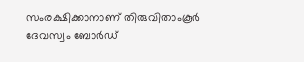സംരക്ഷിക്കാനാണ് തിരുവിതാംകൂർ ദേവസ്വം ബോർഡ്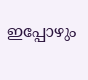ഇപ്പോഴും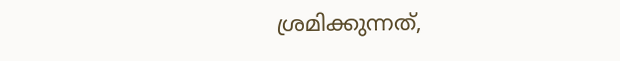ശ്രമിക്കുന്നത്,